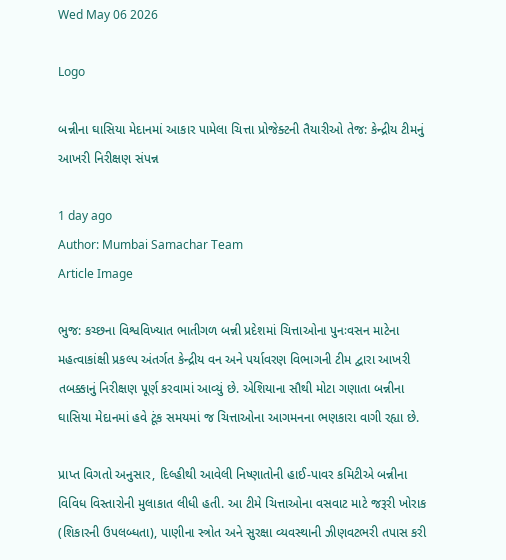Wed May 06 2026

Logo

બન્નીના ઘાસિયા મેદાનમાં આકાર પામેલા ચિત્તા પ્રોજેક્ટની તૈયારીઓ તેજ: કેન્દ્રીય ટીમનું આખરી નિરીક્ષણ સંપન્ન

1 day ago
Author: Mumbai Samachar Team
Article Image

ભુજ: કચ્છના વિશ્વવિખ્યાત ભાતીગળ બન્ની પ્રદેશમાં ચિત્તાઓના પુનઃવસન માટેના મહત્વાકાંક્ષી પ્રકલ્પ અંતર્ગત કેન્દ્રીય વન અને પર્યાવરણ વિભાગની ટીમ દ્વારા આખરી તબક્કાનું નિરીક્ષણ પૂર્ણ કરવામાં આવ્યું છે. એશિયાના સૌથી મોટા ગણાતા બન્નીના ઘાસિયા મેદાનમાં હવે ટૂંક સમયમાં જ ચિત્તાઓના આગમનના ભણકારા વાગી રહ્યા છે.

પ્રાપ્ત વિગતો અનુસાર, દિલ્હીથી આવેલી નિષ્ણાતોની હાઈ-પાવર કમિટીએ બન્નીના વિવિધ વિસ્તારોની મુલાકાત લીધી હતી. આ ટીમે ચિત્તાઓના વસવાટ માટે જરૂરી ખોરાક (શિકારની ઉપલબ્ધતા), પાણીના સ્ત્રોત અને સુરક્ષા વ્યવસ્થાની ઝીણવટભરી તપાસ કરી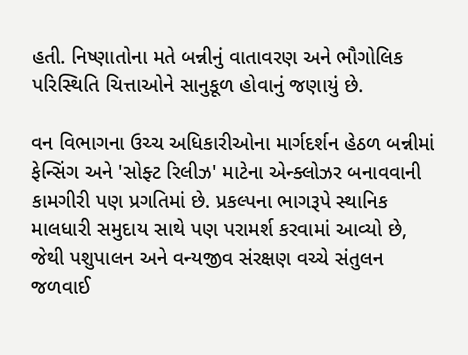હતી. નિષ્ણાતોના મતે બન્નીનું વાતાવરણ અને ભૌગોલિક પરિસ્થિતિ ચિત્તાઓને સાનુકૂળ હોવાનું જણાયું છે.

વન વિભાગના ઉચ્ચ અધિકારીઓના માર્ગદર્શન હેઠળ બન્નીમાં ફેન્સિંગ અને 'સોફ્ટ રિલીઝ' માટેના એન્ક્લોઝર બનાવવાની કામગીરી પણ પ્રગતિમાં છે. પ્રકલ્પના ભાગરૂપે સ્થાનિક માલધારી સમુદાય સાથે પણ પરામર્શ કરવામાં આવ્યો છે, જેથી પશુપાલન અને વન્યજીવ સંરક્ષણ વચ્ચે સંતુલન જળવાઈ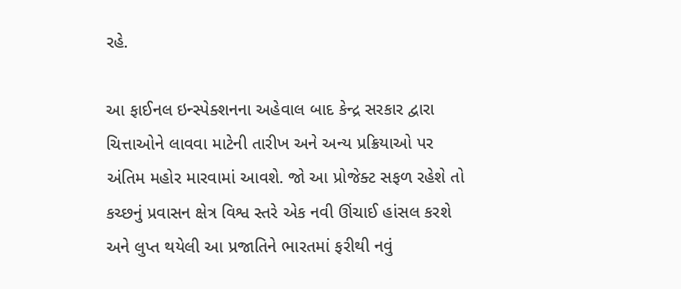રહે.

આ ફાઈનલ ઇન્સ્પેક્શનના અહેવાલ બાદ કેન્દ્ર સરકાર દ્વારા ચિત્તાઓને લાવવા માટેની તારીખ અને અન્ય પ્રક્રિયાઓ પર અંતિમ મહોર મારવામાં આવશે. જો આ પ્રોજેક્ટ સફળ રહેશે તો કચ્છનું પ્રવાસન ક્ષેત્ર વિશ્વ સ્તરે એક નવી ઊંચાઈ હાંસલ કરશે અને લુપ્ત થયેલી આ પ્રજાતિને ભારતમાં ફરીથી નવું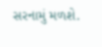સરનામું મળશે.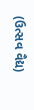(ઉત્સવ વૈદ્ય)